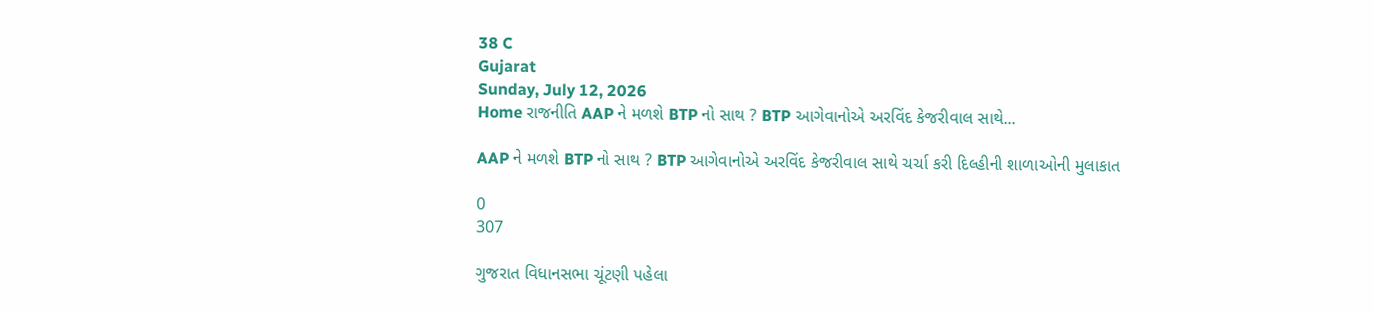38 C
Gujarat
Sunday, July 12, 2026
Home રાજનીતિ AAP ને મળશે BTP નો સાથ ? BTP આગેવાનોએ અરવિંદ કેજરીવાલ સાથે...

AAP ને મળશે BTP નો સાથ ? BTP આગેવાનોએ અરવિંદ કેજરીવાલ સાથે ચર્ચા કરી દિલ્હીની શાળાઓની મુલાકાત

0
307

ગુજરાત વિધાનસભા ચૂંટણી પહેલા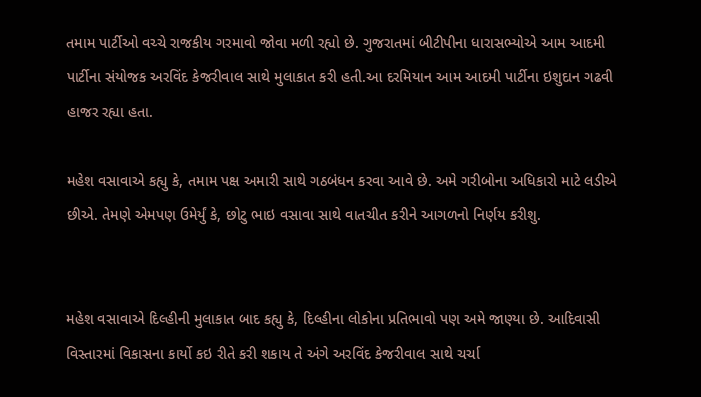તમામ પાર્ટીઓ વચ્ચે રાજકીય ગરમાવો જોવા મળી રહ્યો છે. ગુજરાતમાં બીટીપીના ધારાસભ્યોએ આમ આદમી પાર્ટીના સંયોજક અરવિંદ કેજરીવાલ સાથે મુલાકાત કરી હતી.આ દરમિયાન આમ આદમી પાર્ટીના ઇશુદાન ગઢવી હાજર રહ્યા હતા.

મહેશ વસાવાએ કહ્યુ કે, તમામ પક્ષ અમારી સાથે ગઠબંધન કરવા આવે છે. અમે ગરીબોના અધિકારો માટે લડીએ છીએ. તેમણે એમપણ ઉમેર્યું કે, છોટુ ભાઇ વસાવા સાથે વાતચીત કરીને આગળનો નિર્ણય કરીશુ.


મહેશ વસાવાએ દિલ્હીની મુલાકાત બાદ કહ્યુ કે, દિલ્હીના લોકોના પ્રતિભાવો પણ અમે જાણ્યા છે. આદિવાસી વિસ્તારમાં વિકાસના કાર્યો કઇ રીતે કરી શકાય તે અંગે અરવિંદ કેજરીવાલ સાથે ચર્ચા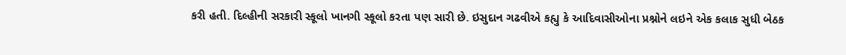કરી હતી. દિલ્હીની સરકારી સ્કૂલો ખાનગી સ્કૂલો કરતા પણ સારી છે. ઇસુદાન ગઢવીએ કહ્યુ કે આદિવાસીઓના પ્રશ્નોને લઇને એક કલાક સુધી બેઠક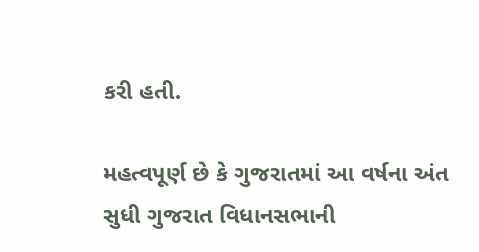કરી હતી.

મહત્વપૂર્ણ છે કે ગુજરાતમાં આ વર્ષના અંત સુધી ગુજરાત વિધાનસભાની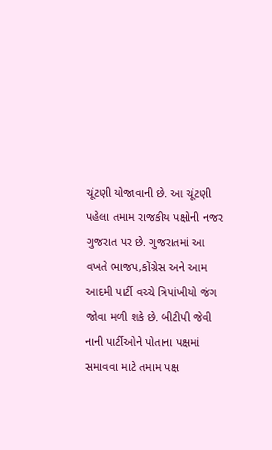ચૂંટણી યોજાવાની છે. આ ચૂંટણી પહેલા તમામ રાજકીય પક્ષોની નજર ગુજરાત પર છે. ગુજરાતમાં આ વખતે ભાજપ,કોંગ્રેસ અને આમ આદમી પાર્ટી વચ્ચે ત્રિપાંખીયો જંગ જોવા મળી શકે છે. બીટીપી જેવી નાની પાર્ટીઓને પોતાના પક્ષમાં સમાવવા માટે તમામ પક્ષ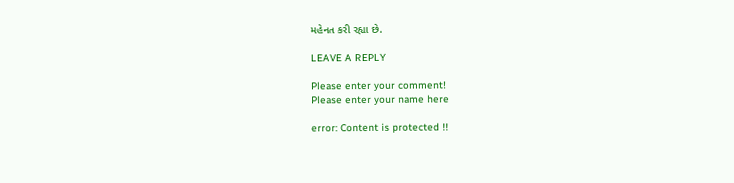મહેનત કરી રહ્યા છે.

LEAVE A REPLY

Please enter your comment!
Please enter your name here

error: Content is protected !!